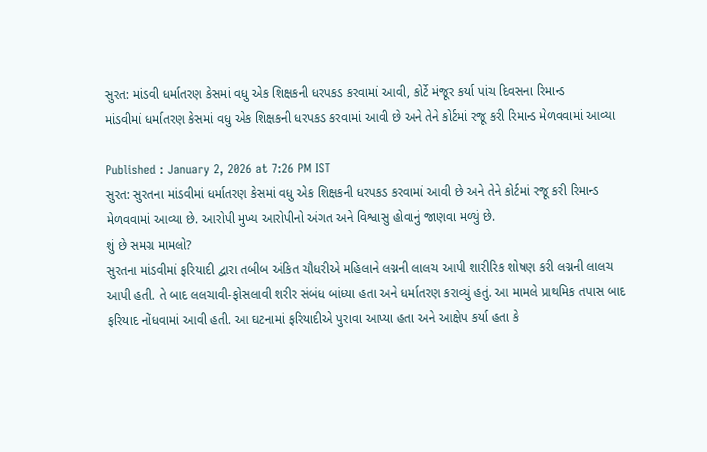સુરત: માંડવી ધર્માતરણ કેસમાં વધુ એક શિક્ષકની ધરપકડ કરવામાં આવી, કોર્ટે મંજૂર કર્યા પાંચ દિવસના રિમાન્ડ
માંડવીમાં ધર્માતરણ કેસમાં વધુ એક શિક્ષકની ધરપકડ કરવામાં આવી છે અને તેને કોર્ટમાં રજૂ કરી રિમાન્ડ મેળવવામાં આવ્યા

Published : January 2, 2026 at 7:26 PM IST
સુરત: સુરતના માંડવીમાં ધર્માતરણ કેસમાં વધુ એક શિક્ષકની ધરપકડ કરવામાં આવી છે અને તેને કોર્ટમાં રજૂ કરી રિમાન્ડ મેળવવામાં આવ્યા છે. આરોપી મુખ્ય આરોપીનો અંગત અને વિશ્વાસુ હોવાનું જાણવા મળ્યું છે.
શું છે સમગ્ર મામલો?
સુરતના માંડવીમાં ફરિયાદી દ્વારા તબીબ અંકિત ચૌધરીએ મહિલાને લગ્નની લાલચ આપી શારીરિક શોષણ કરી લગ્નની લાલચ આપી હતી. તે બાદ લલચાવી-ફોસલાવી શરીર સંબંધ બાંધ્યા હતા અને ધર્માતરણ કરાવ્યું હતું. આ મામલે પ્રાથમિક તપાસ બાદ ફરિયાદ નોંધવામાં આવી હતી. આ ઘટનામાં ફરિયાદીએ પુરાવા આપ્યા હતા અને આક્ષેપ કર્યા હતા કે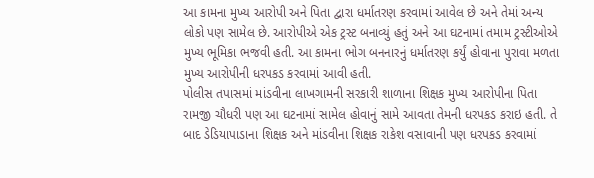આ કામના મુખ્ય આરોપી અને પિતા દ્વારા ધર્માતરણ કરવામાં આવેલ છે અને તેમાં અન્ય લોકો પણ સામેલ છે. આરોપીએ એક ટ્રસ્ટ બનાવ્યું હતું અને આ ઘટનામાં તમામ ટ્રસ્ટીઓએ મુખ્ય ભૂમિકા ભજવી હતી. આ કામના ભોગ બનનારનું ધર્માતરણ કર્યું હોવાના પુરાવા મળતા મુખ્ય આરોપીની ધરપકડ કરવામાં આવી હતી.
પોલીસ તપાસમાં માંડવીના લાખગામની સરકારી શાળાના શિક્ષક મુખ્ય આરોપીના પિતા રામજી ચૌધરી પણ આ ઘટનામાં સામેલ હોવાનું સામે આવતા તેમની ધરપકડ કરાઇ હતી. તે બાદ ડેડિયાપાડાના શિક્ષક અને માંડવીના શિક્ષક રાકેશ વસાવાની પણ ધરપકડ કરવામાં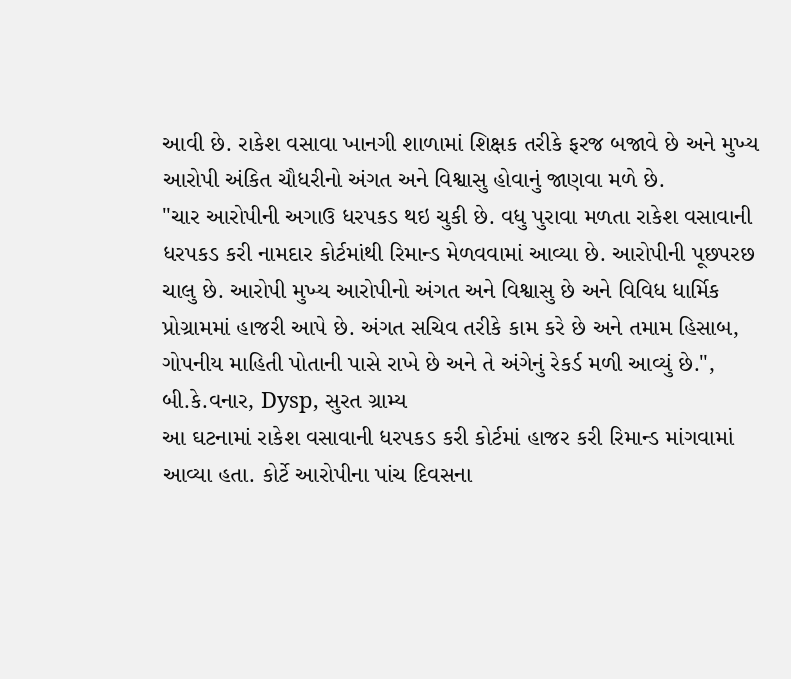આવી છે. રાકેશ વસાવા ખાનગી શાળામાં શિક્ષક તરીકે ફરજ બજાવે છે અને મુખ્ય આરોપી અંકિત ચૌધરીનો અંગત અને વિશ્વાસુ હોવાનું જાણવા મળે છે.
"ચાર આરોપીની અગાઉ ધરપકડ થઇ ચુકી છે. વધુ પુરાવા મળતા રાકેશ વસાવાની ધરપકડ કરી નામદાર કોર્ટમાંથી રિમાન્ડ મેળવવામાં આવ્યા છે. આરોપીની પૂછપરછ ચાલુ છે. આરોપી મુખ્ય આરોપીનો અંગત અને વિશ્વાસુ છે અને વિવિધ ધાર્મિક પ્રોગ્રામમાં હાજરી આપે છે. અંગત સચિવ તરીકે કામ કરે છે અને તમામ હિસાબ, ગોપનીય માહિતી પોતાની પાસે રાખે છે અને તે અંગેનું રેકર્ડ મળી આવ્યું છે.", બી.કે.વનાર, Dysp, સુરત ગ્રામ્ય
આ ઘટનામાં રાકેશ વસાવાની ધરપકડ કરી કોર્ટમાં હાજર કરી રિમાન્ડ માંગવામાં આવ્યા હતા. કોર્ટે આરોપીના પાંચ દિવસના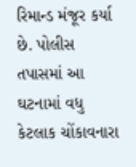રિમાન્ડ મંજૂર કર્યા છે. પોલીસ તપાસમાં આ ઘટનામાં વધુ કેટલાક ચોંકાવનારા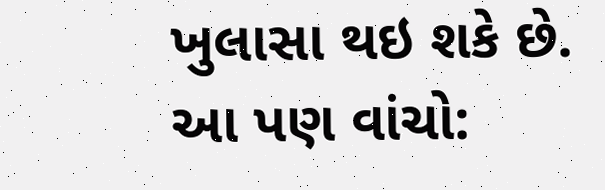ખુલાસા થઇ શકે છે.
આ પણ વાંચો: